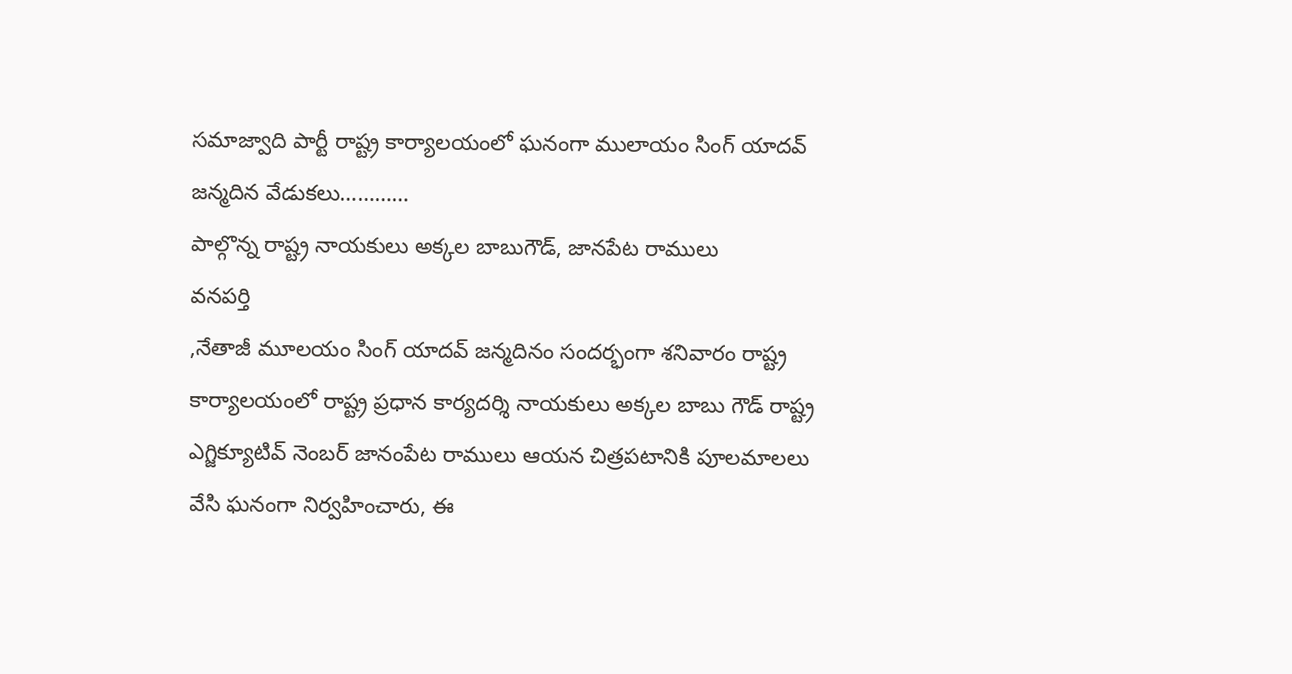సమాజ్వాది పార్టీ రాష్ట్ర కార్యాలయంలో ఘనంగా ములాయం సింగ్ యాదవ్ జన్మదిన వేడుకలు…………
పాల్గొన్న రాష్ట్ర నాయకులు అక్కల బాబుగౌడ్, జానపేట రాములు
వనపర్తి
,నేతాజీ మూలయం సింగ్ యాదవ్ జన్మదినం సందర్భంగా శనివారం రాష్ట్ర కార్యాలయంలో రాష్ట్ర ప్రధాన కార్యదర్శి నాయకులు అక్కల బాబు గౌడ్ రాష్ట్ర ఎగ్జిక్యూటివ్ నెంబర్ జానంపేట రాములు ఆయన చిత్రపటానికి పూలమాలలు వేసి ఘనంగా నిర్వహించారు, ఈ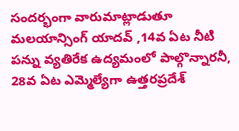సందర్భంగా వారుమాట్లాడుతూ మలయాన్సింగ్ యాదవ్ ,14వ ఏట నీటి పన్ను వ్యతిరేక ఉద్యమంలో పాల్గొన్నారనీ, 28వ ఏట ఎమ్మెల్యేగా ఉత్తరప్రదేశ్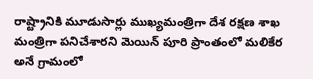రాష్ట్రానికి మూడుసార్లు ముఖ్యమంత్రిగా దేశ రక్షణ శాఖ మంత్రిగా పనిచేశారని మెయిన్ పూరి ప్రాంతంలో మలికేర అనే గ్రామంలో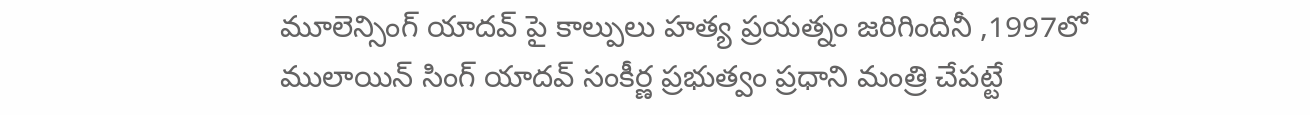మూలెన్సింగ్ యాదవ్ పై కాల్పులు హత్య ప్రయత్నం జరిగిందినీ ,1997లో ములాయిన్ సింగ్ యాదవ్ సంకీర్ణ ప్రభుత్వం ప్రధాని మంత్రి చేపట్టే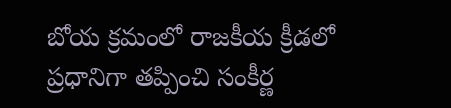బోయ క్రమంలో రాజకీయ క్రీడలో ప్రధానిగా తప్పించి సంకీర్ణ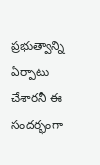ప్రభుత్వాన్ని ఏర్పాటు చేశారనీ ఈ సందర్భంగా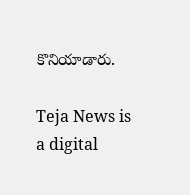కొనియాడారు.

Teja News is a digital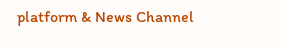platform & News Channel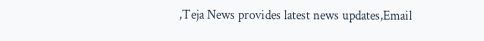,Teja News provides latest news updates,Email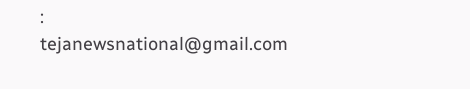: tejanewsnational@gmail.com